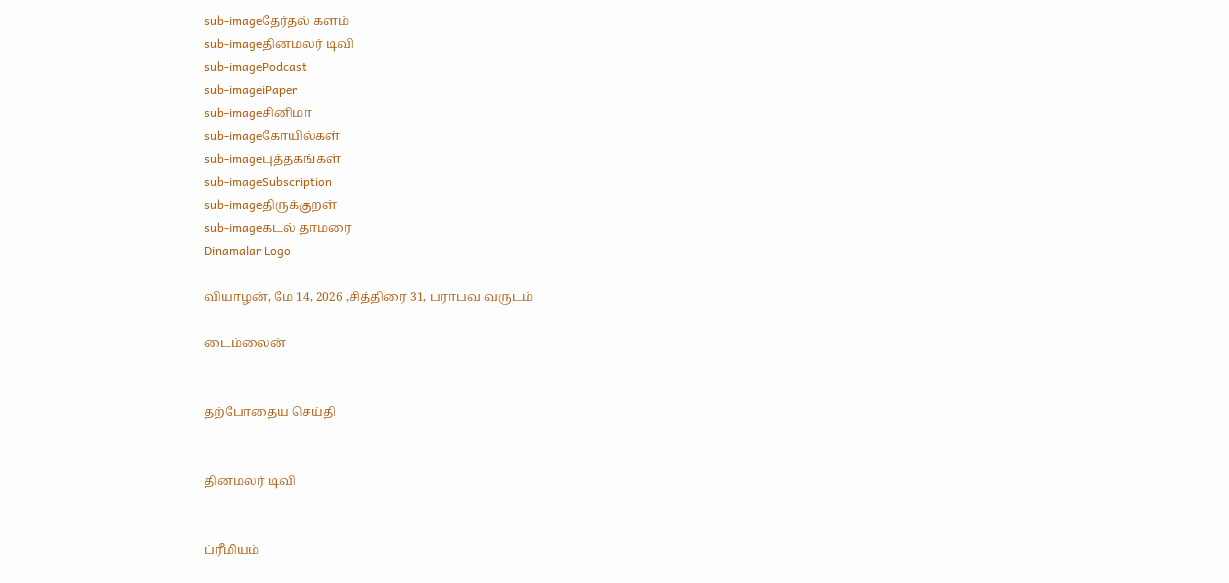sub-imageதேர்தல் களம்
sub-imageதினமலர் டிவி
sub-imagePodcast
sub-imageiPaper
sub-imageசினிமா
sub-imageகோயில்கள்
sub-imageபுத்தகங்கள்
sub-imageSubscription
sub-imageதிருக்குறள்
sub-imageகடல் தாமரை
Dinamalar Logo

வியாழன், மே 14, 2026 ,சித்திரை 31, பராபவ வருடம்

டைம்லைன்


தற்போதைய செய்தி


தினமலர் டிவி


ப்ரீமியம்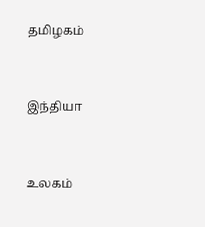தமிழகம்


இந்தியா


உலகம்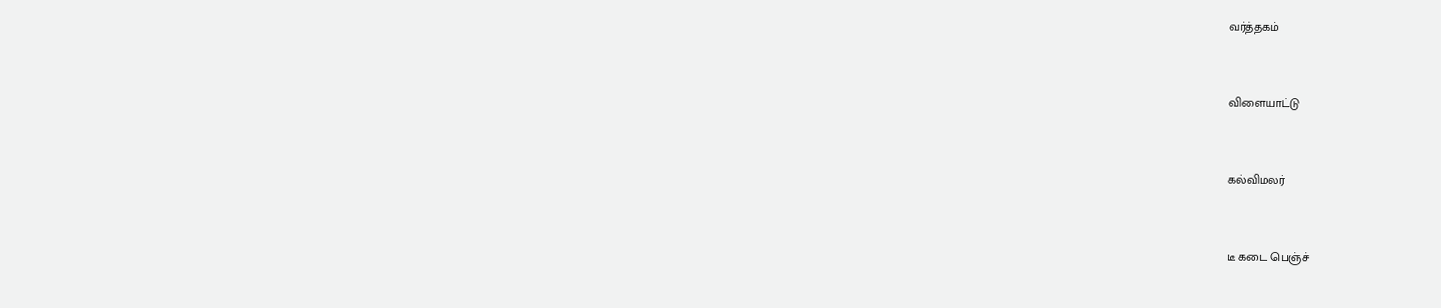வர்த்தகம்


விளையாட்டு


கல்விமலர்


டீ கடை பெஞ்ச்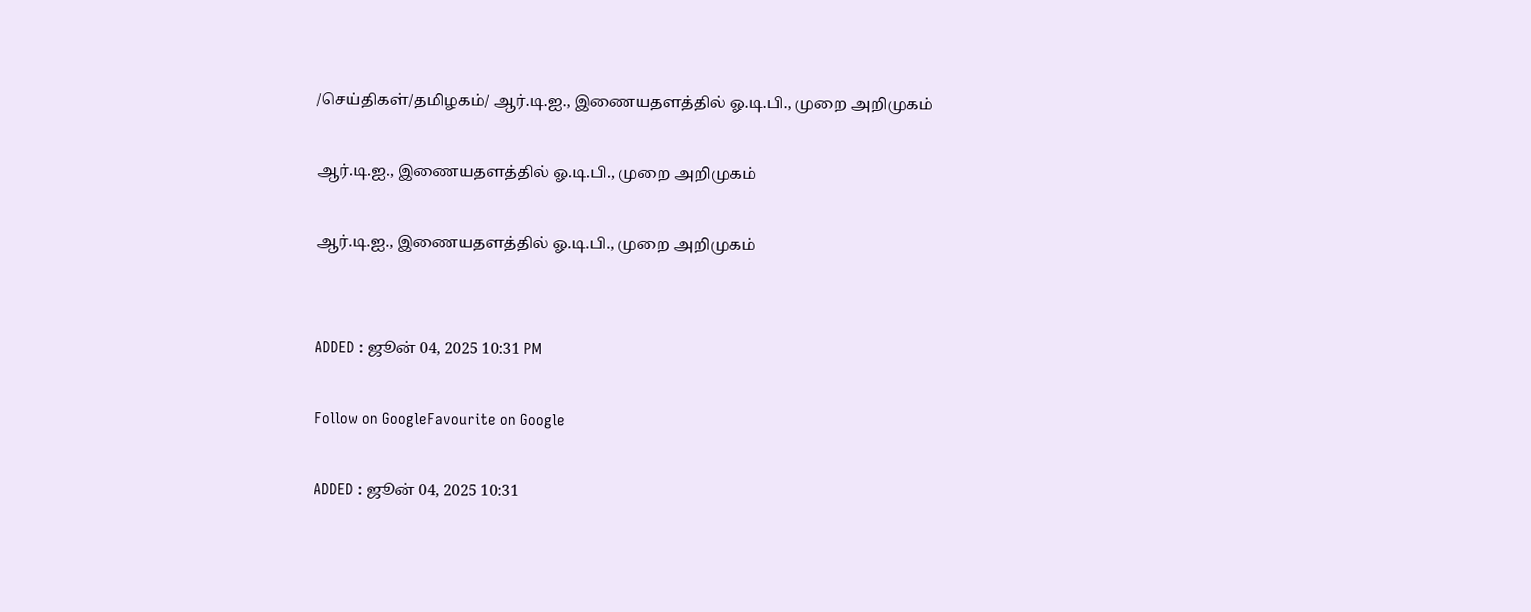/செய்திகள்/தமிழகம்/ ஆர்.டி.ஐ., இணையதளத்தில் ஓ.டி.பி., முறை அறிமுகம்

ஆர்.டி.ஐ., இணையதளத்தில் ஓ.டி.பி., முறை அறிமுகம்

ஆர்.டி.ஐ., இணையதளத்தில் ஓ.டி.பி., முறை அறிமுகம்


ADDED : ஜூன் 04, 2025 10:31 PM

Follow on GoogleFavourite on Google

ADDED : ஜூன் 04, 2025 10:31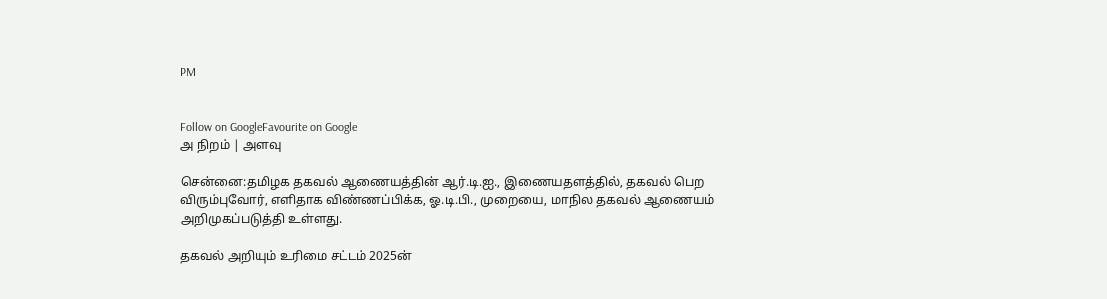PM


Follow on GoogleFavourite on Google
அ நிறம் | அளவு

சென்னை:தமிழக தகவல் ஆணையத்தின் ஆர்.டி.ஐ., இணையதளத்தில், தகவல் பெற விரும்புவோர், எளிதாக விண்ணப்பிக்க, ஓ.டி.பி., முறையை, மாநில தகவல் ஆணையம் அறிமுகப்படுத்தி உள்ளது.

தகவல் அறியும் உரிமை சட்டம் 2025ன்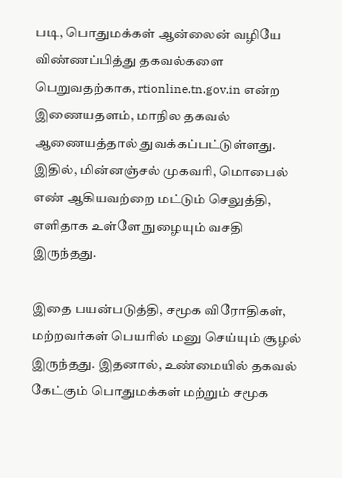படி, பொதுமக்கள் ஆன்லைன் வழியே விண்ணப்பித்து தகவல்களை பெறுவதற்காக, rtionline.tn.gov.in என்ற இணையதளம், மாநில தகவல் ஆணையத்தால் துவக்கப்பட்டுள்ளது. இதில், மின்னஞ்சல் முகவரி, மொபைல் எண் ஆகியவற்றை மட்டும் செலுத்தி, எளிதாக உள்ளே நுழையும் வசதி இருந்தது.

இதை பயன்படுத்தி, சமூக விரோதிகள், மற்றவர்கள் பெயரில் மனு செய்யும் சூழல் இருந்தது. இதனால், உண்மையில் தகவல் கேட்கும் பொதுமக்கள் மற்றும் சமூக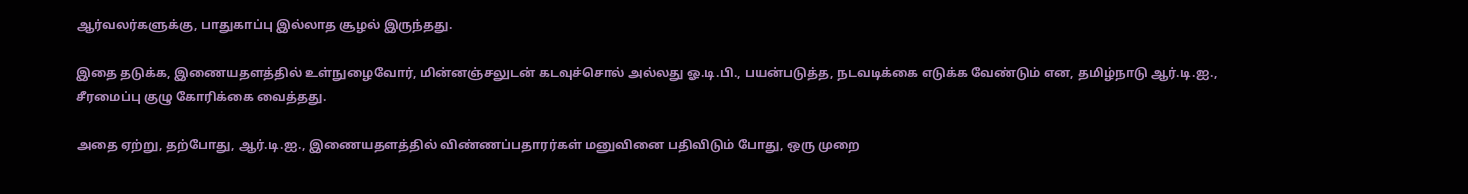ஆர்வலர்களுக்கு, பாதுகாப்பு இல்லாத சூழல் இருந்தது.

இதை தடுக்க, இணையதளத்தில் உள்நுழைவோர், மின்னஞ்சலுடன் கடவுச்சொல் அல்லது ஓ.டி.பி., பயன்படுத்த, நடவடிக்கை எடுக்க வேண்டும் என, தமிழ்நாடு ஆர்.டி.ஐ., சீரமைப்பு குழு கோரிக்கை வைத்தது.

அதை ஏற்று, தற்போது, ஆர்.டி.ஐ., இணையதளத்தில் விண்ணப்பதாரர்கள் மனுவினை பதிவிடும் போது, ஒரு முறை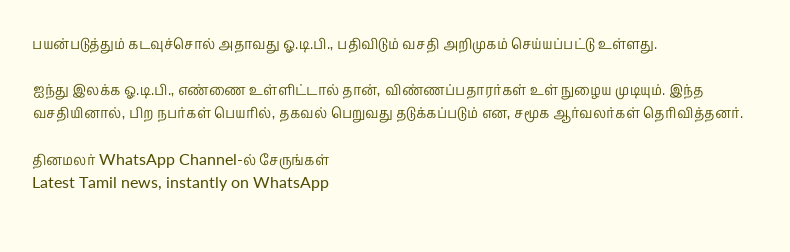பயன்படுத்தும் கடவுச்சொல் அதாவது ஓ.டி.பி., பதிவிடும் வசதி அறிமுகம் செய்யப்பட்டு உள்ளது.

ஐந்து இலக்க ஓ.டி.பி., எண்ணை உள்ளிட்டால் தான், விண்ணப்பதாரர்கள் உள் நுழைய முடியும். இந்த வசதியினால், பிற நபர்கள் பெயரில், தகவல் பெறுவது தடுக்கப்படும் என, சமூக ஆர்வலர்கள் தெரிவித்தனர்.

தினமலர் WhatsApp Channel-ல் சேருங்கள்
Latest Tamil news, instantly on WhatsApp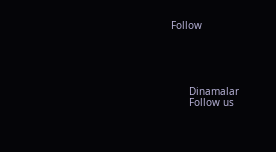Follow





      Dinamalar
      Follow us